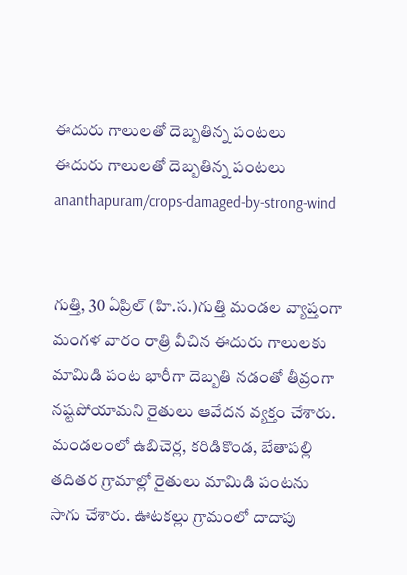ఈదురు గాలులతో దెబ్బతిన్న పంటలు
ఈదురు గాలులతో దెబ్బతిన్న పంటలు
ananthapuram/crops-damaged-by-strong-wind


గుత్తి, 30 ఏప్రిల్ (హి.స.)గుత్తి మండల వ్యాప్తంగా మంగళ వారం రాత్రి వీచిన ఈదురు గాలులకు మామిడి పంట భారీగా దెబ్బతి నడంతో తీవ్రంగా నష్టపోయామని రైతులు ఆవేదన వ్యక్తం చేశారు. మండలంలో ఉబిచెర్ల, కరిడికొండ, బేతాపల్లి తదితర గ్రామాల్లో రైతులు మామిడి పంటను సాగు చేశారు. ఊటకల్లు గ్రామంలో దాదాపు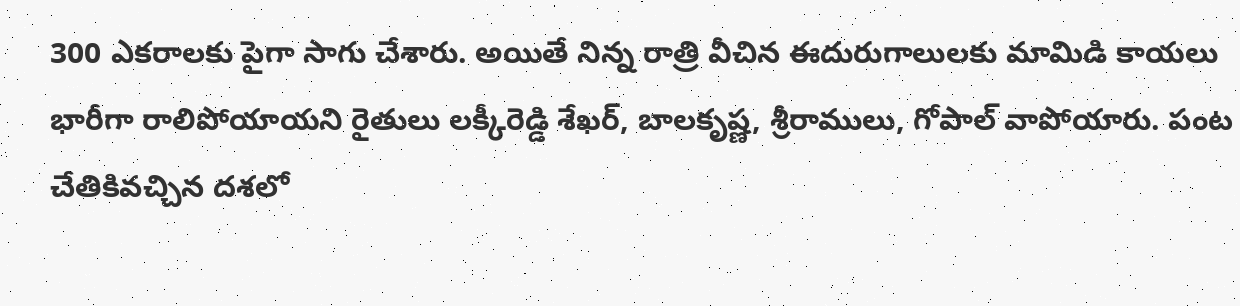300 ఎకరాలకు పైగా సాగు చేశారు. అయితే నిన్న రాత్రి వీచిన ఈదురుగాలులకు మామిడి కాయలు భారీగా రాలిపోయాయని రైతులు లక్కీరెడ్డి శేఖర్, బాలకృష్ణ, శ్రీరాములు, గోపాల్ వాపోయారు. పంట చేతికివచ్చిన దశలో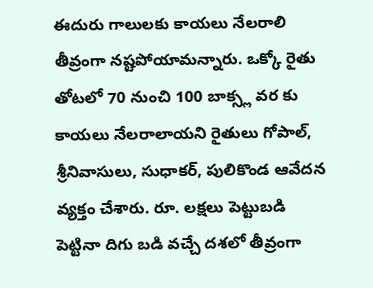ఈదురు గాలులకు కాయలు నేలరాలి తీవ్రంగా నష్టపోయామన్నారు. ఒక్కో రైతు తోటలో 70 నుంచి 100 బాక్స్ల వర కు కాయలు నేలరాలాయని రైతులు గోపాల్, శ్రీనివాసులు, సుధాకర్, పులికొండ ఆవేదన వ్యక్తం చేశారు. రూ. లక్షలు పెట్టుబడి పెట్టినా దిగు బడి వచ్చే దశలో తీవ్రంగా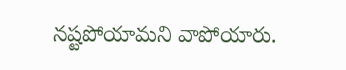నష్టపోయామని వాపోయారు.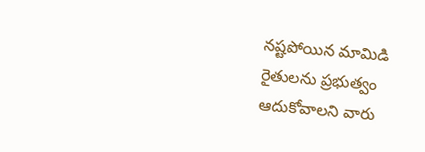నష్టపోయిన మామిడి రైతులను ప్రభుత్వం ఆదుకోవాలని వారు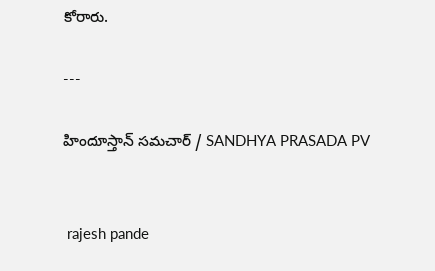కోరారు.

---

హిందూస్తాన్ సమచార్ / SANDHYA PRASADA PV


 rajesh pande